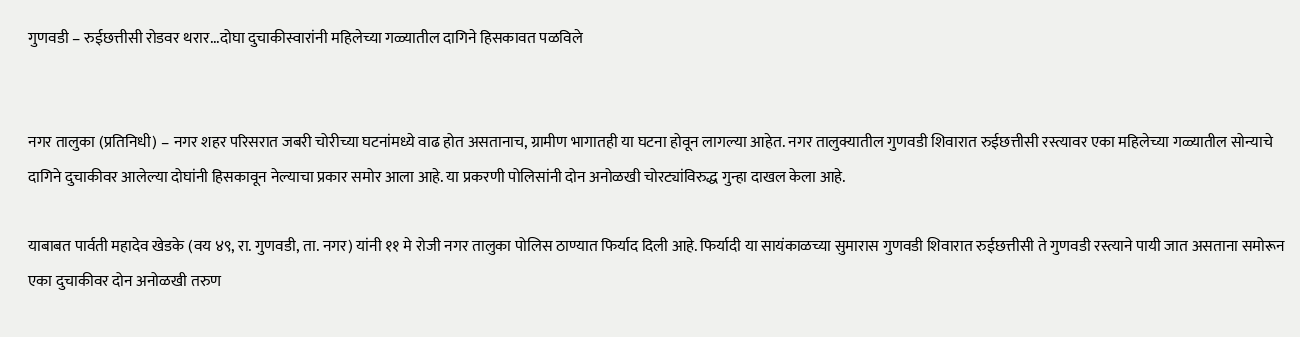गुणवडी – रुईछत्तीसी रोडवर थरार...दोघा दुचाकीस्वारांनी महिलेच्या गळ्यातील दागिने हिसकावत पळविले


नगर तालुका (प्रतिनिधी) – नगर शहर परिसरात जबरी चोरीच्या घटनांमध्ये वाढ होत असतानाच, ग्रामीण भागातही या घटना होवून लागल्या आहेत. नगर तालुक्यातील गुणवडी शिवारात रुईछत्तीसी रस्त्यावर एका महिलेच्या गळ्यातील सोन्याचे दागिने दुचाकीवर आलेल्या दोघांनी हिसकावून नेल्याचा प्रकार समोर आला आहे. या प्रकरणी पोलिसांनी दोन अनोळखी चोरट्यांविरुद्ध गुन्हा दाखल केला आहे.

याबाबत पार्वती महादेव खेडके (वय ४९, रा. गुणवडी, ता. नगर) यांनी ११ मे रोजी नगर तालुका पोलिस ठाण्यात फिर्याद दिली आहे. फिर्यादी या सायंकाळच्या सुमारास गुणवडी शिवारात रुईछत्तीसी ते गुणवडी रस्त्याने पायी जात असताना समोरून एका दुचाकीवर दोन अनोळखी तरुण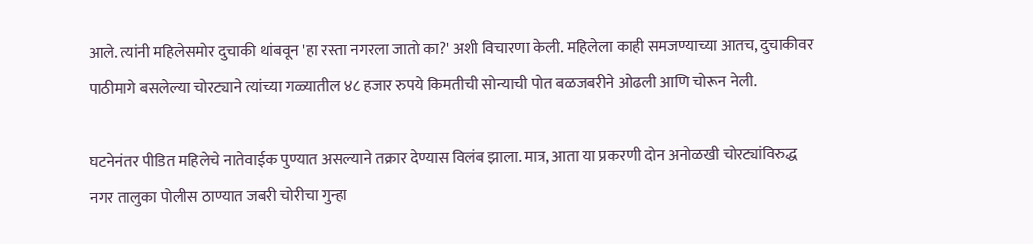आले. त्यांनी महिलेसमोर दुचाकी थांबवून 'हा रस्ता नगरला जातो का?' अशी विचारणा केली. महिलेला काही समजण्याच्या आतच, दुचाकीवर पाठीमागे बसलेल्या चोरट्याने त्यांच्या गळ्यातील ४८ हजार रुपये किमतीची सोन्याची पोत बळजबरीने ओढली आणि चोरून नेली.

घटनेनंतर पीडित महिलेचे नातेवाईक पुण्यात असल्याने तक्रार देण्यास विलंब झाला. मात्र, आता या प्रकरणी दोन अनोळखी चोरट्यांविरुद्ध नगर तालुका पोलीस ठाण्यात जबरी चोरीचा गुन्हा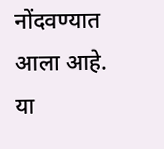नोंदवण्यात आला आहे. या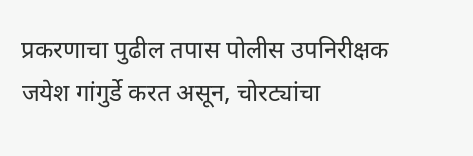प्रकरणाचा पुढील तपास पोलीस उपनिरीक्षक जयेश गांगुर्डे करत असून, चोरट्यांचा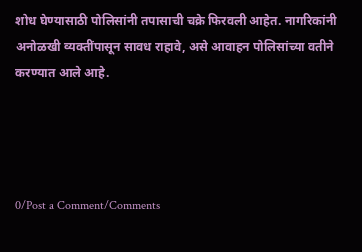शोध घेण्यासाठी पोलिसांनी तपासाची चक्रे फिरवली आहेत. नागरिकांनी अनोळखी व्यक्तींपासून सावध राहावे, असे आवाहन पोलिसांच्या वतीने करण्यात आले आहे.




0/Post a Comment/Comments